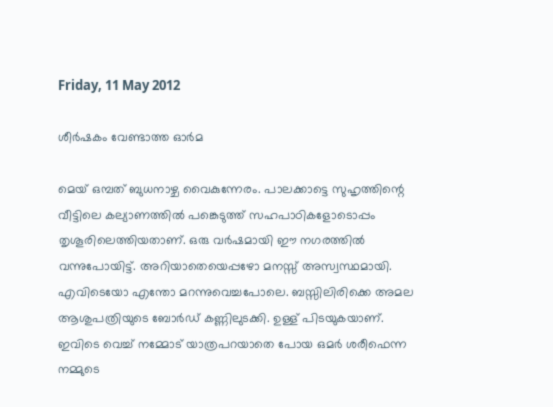Friday, 11 May 2012

ശീര്‍ഷകം വേണ്ടാത്ത ഓര്‍മ

മെയ് ഒമ്പത് ബുധനാഴ്ച വൈകുന്നേരം. പാലക്കാട്ടെ സുഹൃത്തിന്റെ വീട്ടിലെ കല്യാണത്തില്‍ പങ്കെടുത്ത് സഹപാഠികളോടൊപ്പം തൃശൂരിലെത്തിയതാണ്. ഒരു വര്‍ഷമായി ഈ നഗരത്തില്‍ വന്നുപോയിട്ട്. അറിയാതെയെപ്പഴോ മനസ്സ് അസ്വസ്ഥമായി. എവിടെയോ എന്തോ മറന്നുവെച്ചപോലെ. ബസ്സിലിരിക്കെ അമല ആശുപത്രിയുടെ ബോര്‍ഡ് കണ്ണിലുടക്കി. ഉള്ള് പിടയുകയാണ്. ഇവിടെ വെച്ച് നമ്മോട് യാത്രപറയാതെ പോയ ഒമര്‍ ശരീഫെന്ന നമ്മുടെ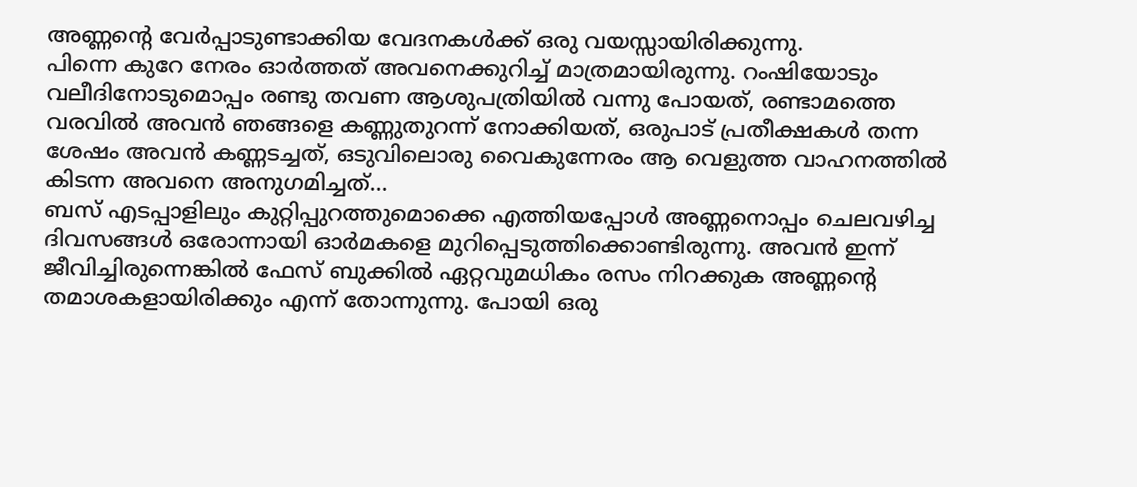അണ്ണന്റെ വേര്‍പ്പാടുണ്ടാക്കിയ വേദനകള്‍ക്ക് ഒരു വയസ്സായിരിക്കുന്നു.
പിന്നെ കുറേ നേരം ഓര്‍ത്തത് അവനെക്കുറിച്ച് മാത്രമായിരുന്നു. റംഷിയോടും വലീദിനോടുമൊപ്പം രണ്ടു തവണ ആശുപത്രിയില്‍ വന്നു പോയത്, രണ്ടാമത്തെ വരവില്‍ അവന്‍ ഞങ്ങളെ കണ്ണുതുറന്ന് നോക്കിയത്, ഒരുപാട് പ്രതീക്ഷകള്‍ തന്ന ശേഷം അവന്‍ കണ്ണടച്ചത്, ഒടുവിലൊരു വൈകുന്നേരം ആ വെളുത്ത വാഹനത്തില്‍ കിടന്ന അവനെ അനുഗമിച്ചത്...
ബസ് എടപ്പാളിലും കുറ്റിപ്പുറത്തുമൊക്കെ എത്തിയപ്പോള്‍ അണ്ണനൊപ്പം ചെലവഴിച്ച ദിവസങ്ങള്‍ ഒരോന്നായി ഓര്‍മകളെ മുറിപ്പെടുത്തിക്കൊണ്ടിരുന്നു. അവന്‍ ഇന്ന് ജീവിച്ചിരുന്നെങ്കില്‍ ഫേസ് ബുക്കില്‍ ഏറ്റവുമധികം രസം നിറക്കുക അണ്ണന്റെ തമാശകളായിരിക്കും എന്ന് തോന്നുന്നു. പോയി ഒരു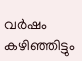വര്‍ഷം കഴിഞ്ഞിട്ടും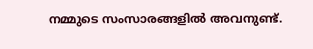നമ്മുടെ സംസാരങ്ങളില്‍ അവനുണ്ട്.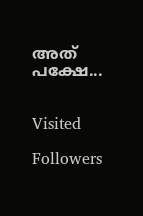അത് പക്ഷേ...


Visited

Followers